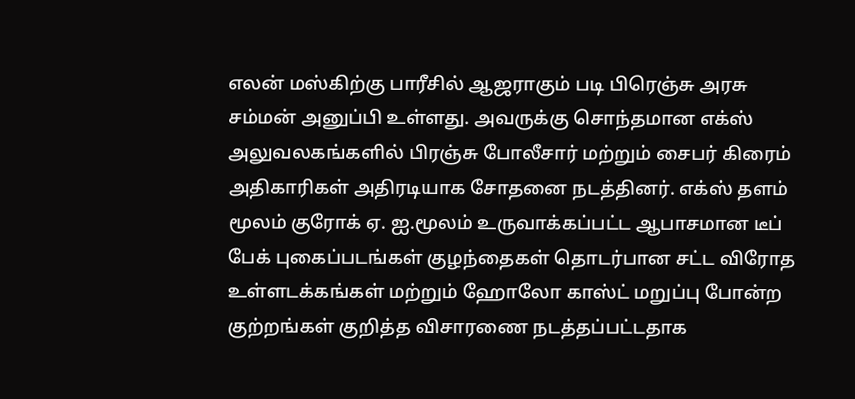எலன் மஸ்கிற்கு பாரீசில் ஆஜராகும் படி பிரெஞ்சு அரசு சம்மன் அனுப்பி உள்ளது. அவருக்கு சொந்தமான எக்ஸ் அலுவலகங்களில் பிரஞ்சு போலீசார் மற்றும் சைபர் கிரைம் அதிகாரிகள் அதிரடியாக சோதனை நடத்தினர். எக்ஸ் தளம் மூலம் குரோக் ஏ. ஐ.மூலம் உருவாக்கப்பட்ட ஆபாசமான டீப் பேக் புகைப்படங்கள் குழந்தைகள் தொடர்பான சட்ட விரோத உள்ளடக்கங்கள் மற்றும் ஹோலோ காஸ்ட் மறுப்பு போன்ற குற்றங்கள் குறித்த விசாரணை நடத்தப்பட்டதாக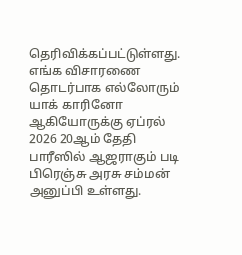தெரிவிக்கப்பட்டுள்ளது. எங்க விசாரணை தொடர்பாக எல்லோரும் யாக் காரினோ ஆகியோருக்கு ஏப்ரல் 2026 20ஆம் தேதி பாரீஸில் ஆஜராகும் படி பிரெஞ்சு அரசு சம்மன் அனுப்பி உள்ளது.